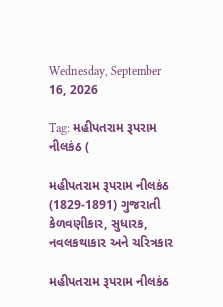Wednesday, September 16, 2026

Tag: મહીપતરામ રૂપરામ નીલકંઠ (

મહીપતરામ રૂપરામ નીલકંઠ (1829-1891) ગુજરાતી કેળવણીકાર, સુધારક, નવલકથાકાર અને ચરિત્રકાર

મહીપતરામ રૂપરામ નીલકંઠ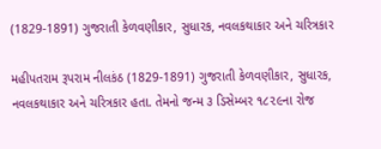(1829-1891) ગુજરાતી કેળવણીકાર, સુધારક, નવલકથાકાર અને ચરિત્રકાર

મહીપતરામ રૂપરામ નીલકંઠ (1829-1891) ગુજરાતી કેળવણીકાર, સુધારક, નવલકથાકાર અને ચરિત્રકાર હતા. તેમનો જન્મ ૩ ડિસેમ્બર ૧૮૨૯ના રોજ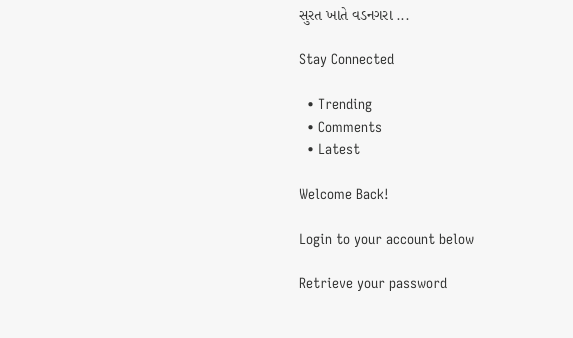સુરત ખાતે વડનગરા ...

Stay Connected

  • Trending
  • Comments
  • Latest

Welcome Back!

Login to your account below

Retrieve your password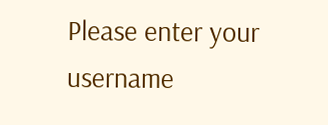Please enter your username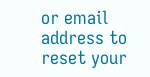or email address to reset your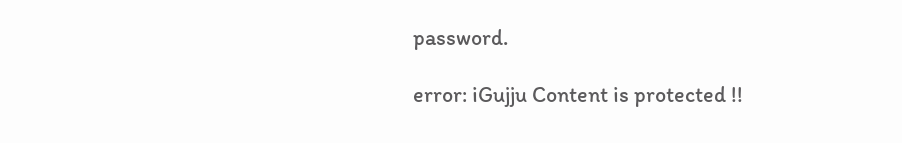password.

error: iGujju Content is protected !!